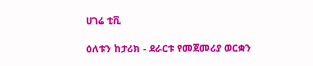ሀገሬ ቲቪ

ዕለቱን ከታሪክ - ደራርቱ የመጀመሪያ ወርቋን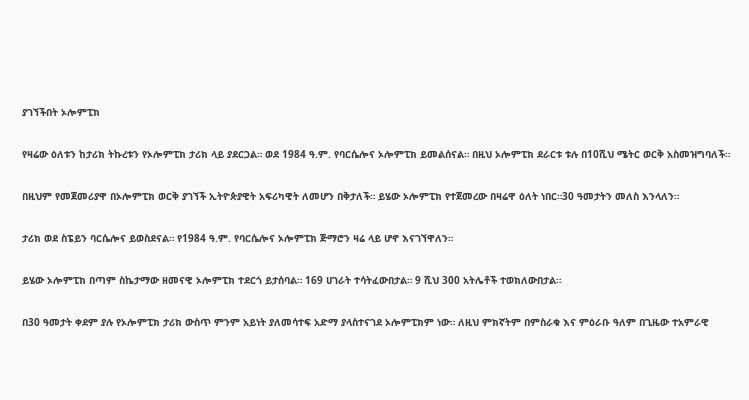ያገኘችበት ኦሎምፒክ

የዛሬው ዕለቱን ከታሪክ ትኩረቱን የኦሎምፒክ ታሪክ ላይ ያደርጋል። ወደ 1984 ዓ.ም. የባርሴሎና ኦሎምፒክ ይመልሰናል። በዚህ ኦሎምፒክ ደራርቱ ቱሉ በ10ሺህ ሜትር ወርቅ አስመዝግባለች።

በዚህም የመጀመሪያዋ በኦሎምፒክ ወርቅ ያገኘች ኢትዮጵያዊት አፍሪካዊት ለመሆን በቅታለች። ይሄው ኦሎምፒክ የተጀመረው በዛሬዋ ዕለት ነበር።30 ዓመታትን መለስ እንላለን።

ታሪክ ወደ ስፔይን ባርሴሎና ይወስደናል። የ1984 ዓ.ም. የባርሴሎና ኦሎምፒክ ጅማሮን ዛሬ ላይ ሆኖ እናገኘዋለን።

ይሄው ኦሎምፒክ በጣም ስኬታማው ዘመናዊ ኦሎምፒክ ተደርጎ ይታሰባል። 169 ሀገራት ተሳትፈውበታል። 9 ሺህ 300 አትሌቶች ተወክለውበታል።

በ30 ዓመታት ቀደም ያሉ የኦሎምፒክ ታሪክ ውስጥ ምንም አይነት ያለመሳተፍ አድማ ያላስተናገደ ኦሎምፒክም ነው። ለዚህ ምክኛትም በምስራቁ እና ምዕራቡ ዓለም በጊዜው ተአምራዊ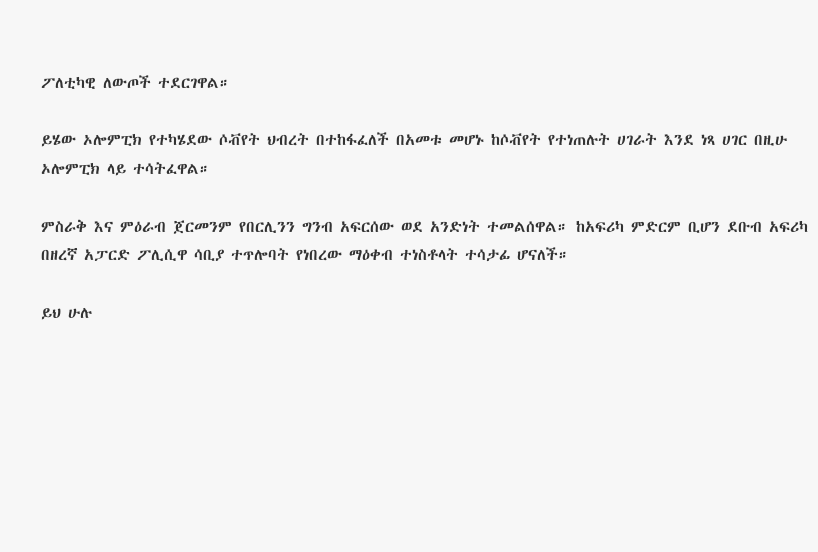ፖለቲካዊ ለውጦች ተደርገዋል።

ይሄው ኦሎምፒክ የተካሄደው ሶቭየት ህብረት በተከፋፈለች በአመቱ መሆኑ ከሶቭየት የተነጠሉት ሀገራት እንደ ነጻ ሀገር በዚሁ ኦሎምፒክ ላይ ተሳትፈዋል።

ምስራቅ እና ምዕራብ ጀርመንም የበርሊንን ግንብ አፍርሰው ወደ አንድነት ተመልሰዋል። ከአፍሪካ ምድርም ቢሆን ደቡብ አፍሪካ በዘረኛ አፓርድ ፖሊሲዋ ሳቢያ ተጥሎባት የነበረው ማዕቀብ ተነስቶላት ተሳታፊ ሆናለች።

ይህ ሁሉ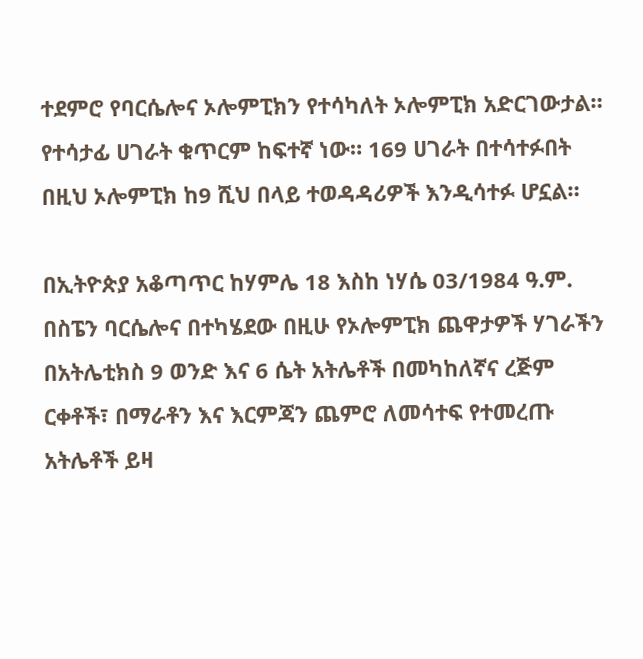ተደምሮ የባርሴሎና ኦሎምፒክን የተሳካለት ኦሎምፒክ አድርገውታል። የተሳታፊ ሀገራት ቁጥርም ከፍተኛ ነው። 169 ሀገራት በተሳተፉበት በዚህ ኦሎምፒክ ከ9 ሺህ በላይ ተወዳዳሪዎች እንዲሳተፉ ሆኗል።

በኢትዮጵያ አቆጣጥር ከሃምሌ 18 እስከ ነሃሴ 03/1984 ዓ.ም. በስፔን ባርሴሎና በተካሄደው በዚሁ የኦሎምፒክ ጨዋታዎች ሃገራችን በአትሌቲክስ 9 ወንድ እና 6 ሴት አትሌቶች በመካከለኛና ረጅም ርቀቶች፣ በማራቶን እና እርምጃን ጨምሮ ለመሳተፍ የተመረጡ አትሌቶች ይዛ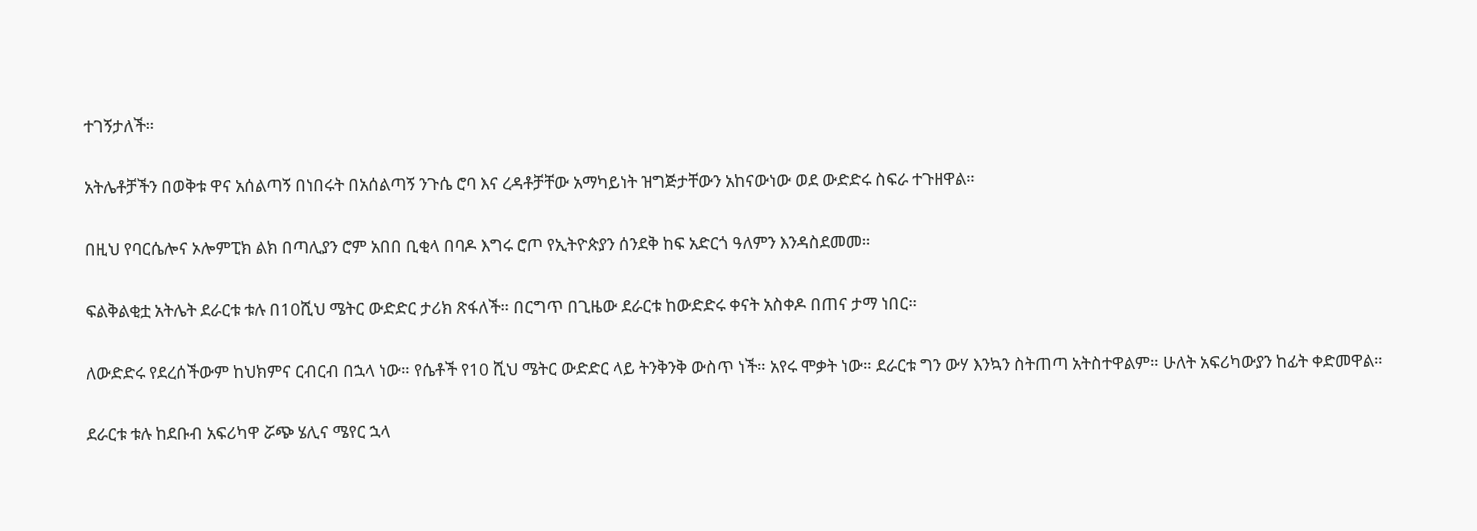ተገኝታለች።

አትሌቶቻችን በወቅቱ ዋና አሰልጣኝ በነበሩት በአሰልጣኝ ንጉሴ ሮባ እና ረዳቶቻቸው አማካይነት ዝግጅታቸውን አከናውነው ወደ ውድድሩ ስፍራ ተጉዘዋል።

በዚህ የባርሴሎና ኦሎምፒክ ልክ በጣሊያን ሮም አበበ ቢቂላ በባዶ እግሩ ሮጦ የኢትዮጵያን ሰንደቅ ከፍ አድርጎ ዓለምን እንዳስደመመ።

ፍልቅልቂቷ አትሌት ደራርቱ ቱሉ በ10ሺህ ሜትር ውድድር ታሪክ ጽፋለች። በርግጥ በጊዜው ደራርቱ ከውድድሩ ቀናት አስቀዶ በጠና ታማ ነበር።

ለውድድሩ የደረሰችውም ከህክምና ርብርብ በኋላ ነው። የሴቶች የ10 ሺህ ሜትር ውድድር ላይ ትንቅንቅ ውስጥ ነች። አየሩ ሞቃት ነው። ደራርቱ ግን ውሃ እንኳን ስትጠጣ አትስተዋልም። ሁለት አፍሪካውያን ከፊት ቀድመዋል።

ደራርቱ ቱሉ ከደቡብ አፍሪካዋ ሯጭ ሄሊና ሜየር ኋላ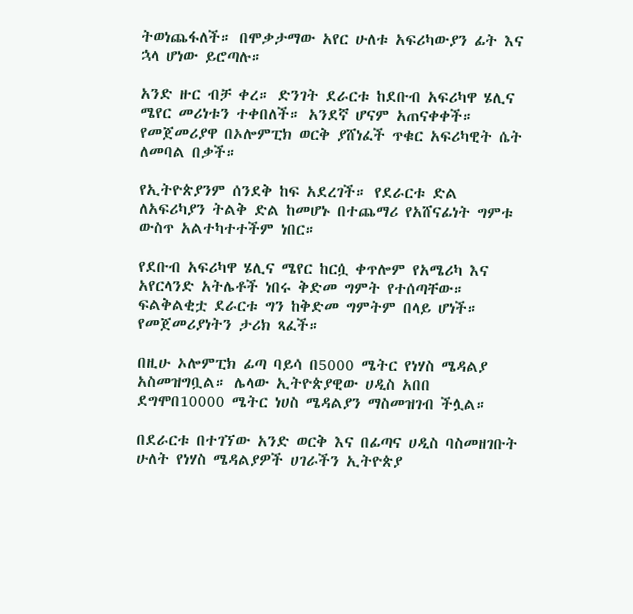ትወነጨፋለች። በሞቃታማው አየር ሁለቱ አፍሪካውያን ፊት እና ኋላ ሆነው ይሮጣሉ።

አንድ ዙር ብቻ ቀረ። ድንገት ደራርቱ ከደቡብ አፍሪካዋ ሄሊና ሜየር መሪነቱን ተቀበለች። አንደኛ ሆናም አጠናቀቀች። የመጀመሪያዋ በኦሎምፒክ ወርቅ ያሸነፈች ጥቁር አፍሪካዊት ሴት ለመባል በቃች።

የኢትዮጵያንም ሰንደቅ ከፍ አደረገች። የደራርቱ ድል ለአፍሪካያን ትልቅ ድል ከመሆኑ በተጨማሪ የአሸናፊነት ግምቱ ውስጥ አልተካተተችም ነበር።

የደቡብ አፍሪካዋ ሄሊና ሜየር ከርሷ ቀጥሎም የአሜሪካ እና አየርላንድ አትሌቶች ነበሩ ቅድመ ግምት የተሰጣቸው። ፍልቅልቂቷ ደራርቱ ግን ከቅድመ ግምትም በላይ ሆነች። የመጀመሪያነትን ታሪክ ጻፈች።

በዚሁ ኦሎምፒክ ፊጣ ባይሳ በ5000 ሜትር የነሃስ ሜዳልያ አስመዝግቧል። ሌላው ኢትዮጵያዊው ሀዲስ አበበ ደግሞበ10000 ሜትር ነሀስ ሜዳልያን ማስመዝገብ ችሏል።

በደራርቱ በተገኘው አንድ ወርቅ እና በፊጣና ሀዲስ ባስመዘገቡት ሁለት የነሃስ ሜዳልያዎች ሀገራችን ኢትዮጵያ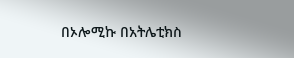በኦሎሚኩ በአትሌቲክስ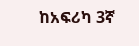ከአፍሪካ 3ኛ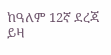ከዓለም 12ኛ ደረጃ ይዛ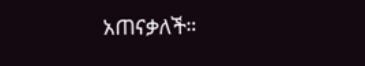አጠናቃለች።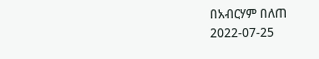በአብርሃም በለጠ
2022-07-25